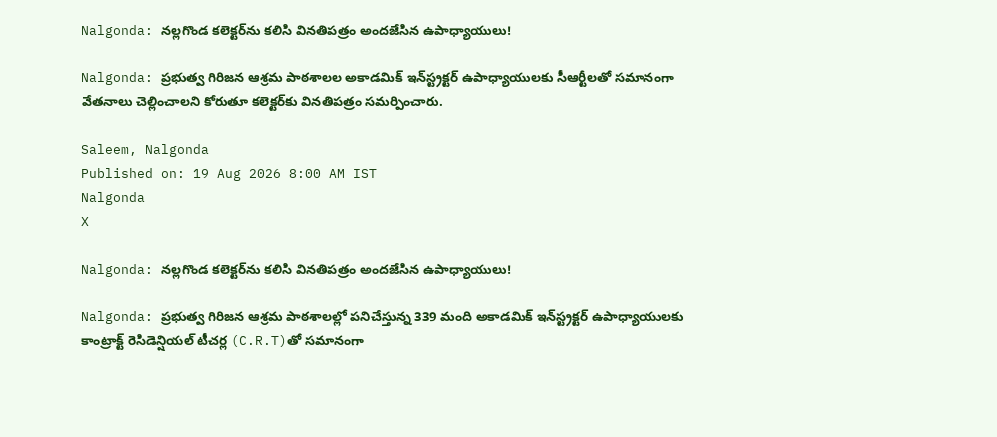Nalgonda: నల్లగొండ కలెక్టర్‌ను కలిసి వినతిపత్రం అందజేసిన ఉపాధ్యాయులు!

Nalgonda: ప్రభుత్వ గిరిజన ఆశ్రమ పాఠశాలల అకాడమిక్ ఇన్‌స్ట్రక్టర్ ఉపాధ్యాయులకు సీఆర్టీలతో సమానంగా వేతనాలు చెల్లించాలని కోరుతూ కలెక్టర్‌కు వినతిపత్రం సమర్పించారు.

Saleem, Nalgonda
Published on: 19 Aug 2026 8:00 AM IST
Nalgonda
X

Nalgonda: నల్లగొండ కలెక్టర్‌ను కలిసి వినతిపత్రం అందజేసిన ఉపాధ్యాయులు!

Nalgonda: ప్రభుత్వ గిరిజన ఆశ్రమ పాఠశాలల్లో పనిచేస్తున్న 339 మంది అకాడమిక్ ఇన్‌స్ట్రక్టర్ ఉపాధ్యాయులకు కాంట్రాక్ట్ రెసిడెన్షియల్ టీచర్ల (C.R.T)తో సమానంగా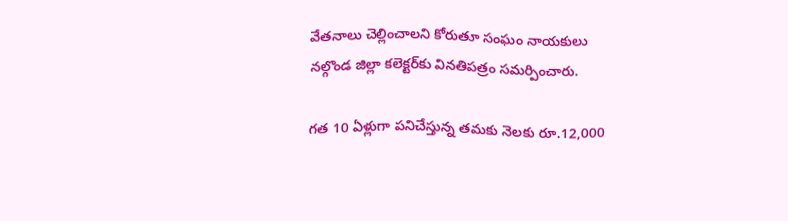వేతనాలు చెల్లించాలని కోరుతూ సంఘం నాయకులు నల్గొండ జిల్లా కలెక్టర్‌కు వినతిపత్రం సమర్పించారు.

గత 10 ఏళ్లుగా పనిచేస్తున్న తమకు నెలకు రూ.12,000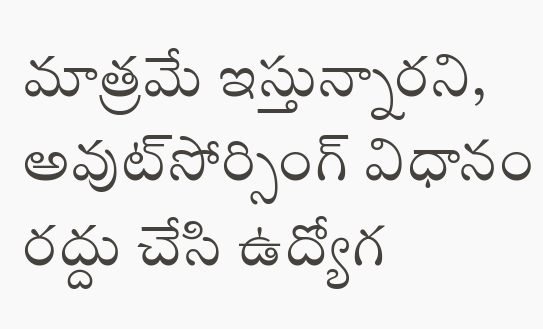మాత్రమే ఇస్తున్నారని, అవుట్‌సోర్సింగ్ విధానం రద్దు చేసి ఉద్యోగ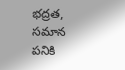భద్రత, సమాన పనికి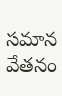సమాన వేతనం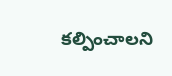కల్పించాలని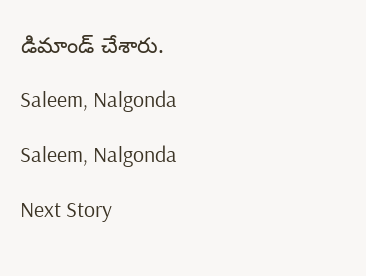డిమాండ్ చేశారు.

Saleem, Nalgonda

Saleem, Nalgonda

Next Story